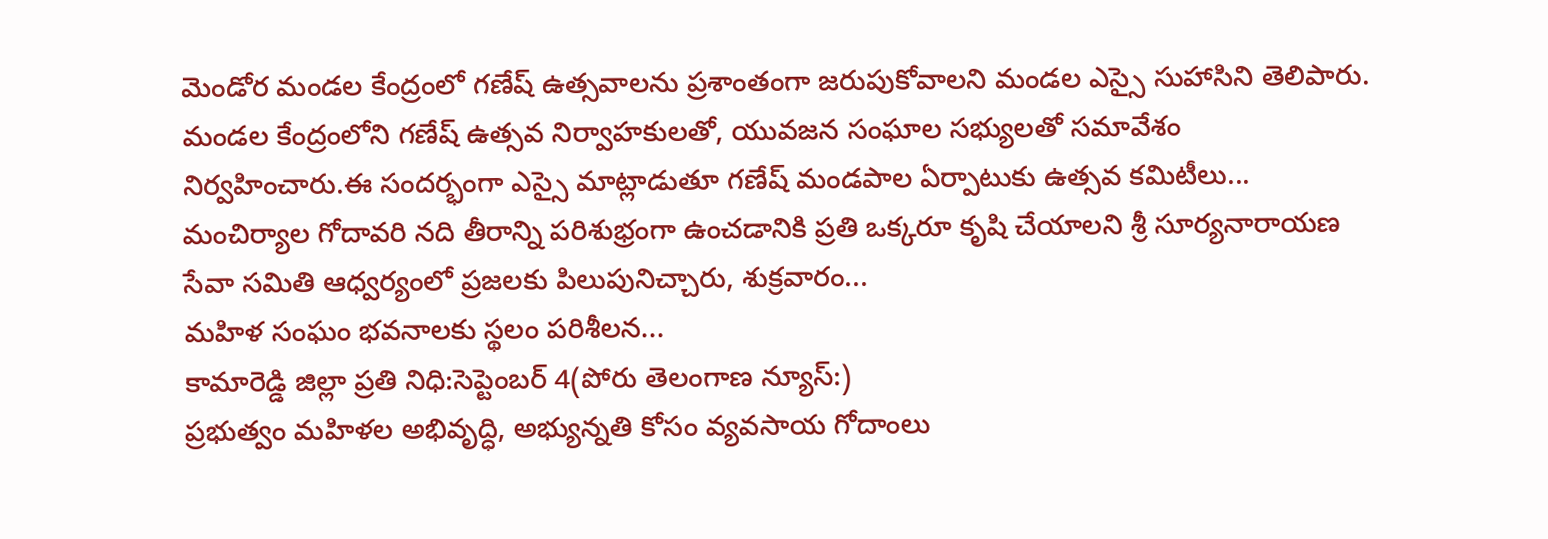మెండోర మండల కేంద్రంలో గణేష్ ఉత్సవాలను ప్రశాంతంగా జరుపుకోవాలని మండల ఎస్సై సుహాసిని తెలిపారు. మండల కేంద్రంలోని గణేష్ ఉత్సవ నిర్వాహకులతో, యువజన సంఘాల సభ్యులతో సమావేశం నిర్వహించారు.ఈ సందర్భంగా ఎస్సై మాట్లాడుతూ గణేష్ మండపాల ఏర్పాటుకు ఉత్సవ కమిటీలు...
మంచిర్యాల గోదావరి నది తీరాన్ని పరిశుభ్రంగా ఉంచడానికి ప్రతి ఒక్కరూ కృషి చేయాలని శ్రీ సూర్యనారాయణ సేవా సమితి ఆధ్వర్యంలో ప్రజలకు పిలుపునిచ్చారు, శుక్రవారం...
మహిళ సంఘం భవనాలకు స్థలం పరిశీలన...
కామారెడ్డి జిల్లా ప్రతి నిధి:సెప్టెంబర్ 4(పోరు తెలంగాణ న్యూస్:)
ప్రభుత్వం మహిళల అభివృద్ధి, అభ్యున్నతి కోసం వ్యవసాయ గోదాంలు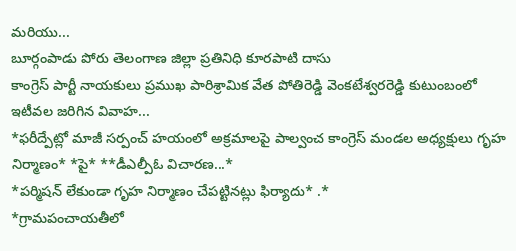మరియు...
బూర్గంపాడు పోరు తెలంగాణ జిల్లా ప్రతినిధి కూరపాటి దాసు
కాంగ్రెస్ పార్టీ నాయకులు ప్రముఖ పారిశ్రామిక వేత పోతిరెడ్డి వెంకటేశ్వరరెడ్డి కుటుంబంలో ఇటీవల జరిగిన వివాహ...
*ఫరీద్పేట్లో మాజీ సర్పంచ్ హయంలో అక్రమాలపై పాల్వంచ కాంగ్రెస్ మండల అధ్యక్షులు గృహ నిర్మాణం* *పై* **డీఎల్పీఓ విచారణ...*
*పర్మిషన్ లేకుండా గృహ నిర్మాణం చేపట్టినట్లు ఫిర్యాదు* .*
*గ్రామపంచాయతీలో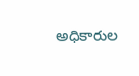అధికారుల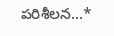పరిశీలన...*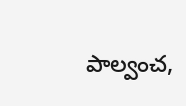పాల్వంచ,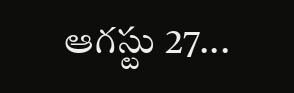ఆగస్టు 27...